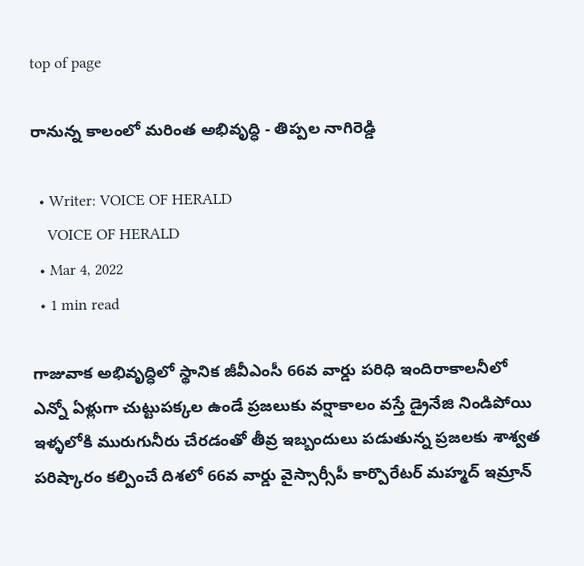top of page

రానున్న కాలంలో మరింత అభివృద్ధి - తిప్పల నాగిరెడ్డి

  • Writer: VOICE OF HERALD
    VOICE OF HERALD
  • Mar 4, 2022
  • 1 min read

గాజువాక అభివృద్ధిలో స్థానిక జీవీఎంసీ 66వ వార్డు పరిధి ఇందిరాకాలనీలో ఎన్నో ఏళ్లుగా చుట్టుపక్కల ఉండే ప్రజలుకు వర్షాకాలం వస్తే డ్రైనేజి నిండిపోయి ఇళ్ళలోకి మురుగునీరు చేరడంతో తీవ్ర ఇబ్బందులు పడుతున్న ప్రజలకు శాశ్వత పరిష్కారం కల్పించే దిశలో 66వ వార్డు వైస్సార్సీపీ కార్పొరేటర్ మహ్మద్ ఇమ్రాన్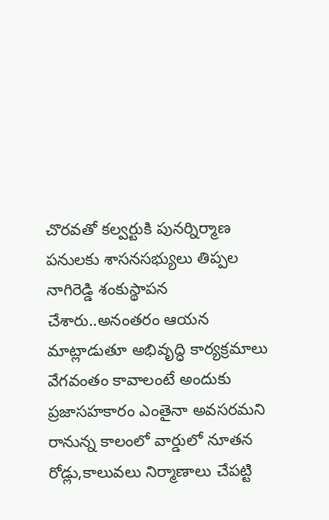చొరవతో కల్వర్టుకి పునర్నిర్మాణ పనులకు శాసనసభ్యులు తిప్పల నాగిరెడ్డి శంకుస్థాపన చేశారు..అనంతరం ఆయన మాట్లాడుతూ అభివృద్ధి కార్యక్రమాలు వేగవంతం కావాలంటే అందుకు ప్రజాసహకారం ఎంతైనా అవసరమని రానున్న కాలంలో వార్డులో నూతన రోడ్లు,కాలువలు నిర్మాణాలు చేపట్టి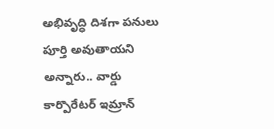అభివృద్ధి దిశగా పనులు పూర్తి అవుతాయని అన్నారు.. వార్డు కార్పొరేటర్ ఇమ్రాన్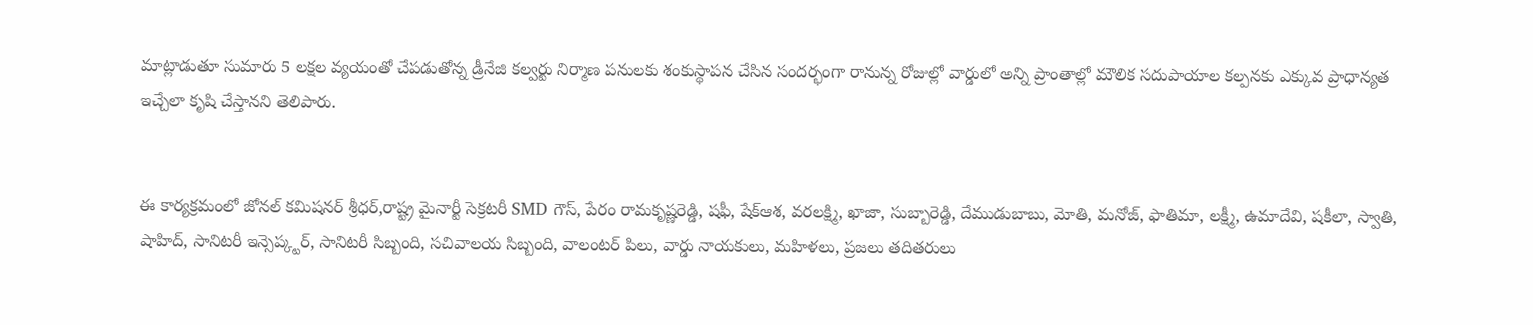మాట్లాడుతూ సుమారు 5 లక్షల వ్యయంతో చేపడుతోన్న డ్రీనేజి కల్వర్టు నిర్మాణ పనులకు శంకుస్థాపన చేసిన సందర్భంగా రానున్న రోజుల్లో వార్డులో అన్ని ప్రాంతాల్లో మౌలిక సదుపాయాల కల్పనకు ఎక్కువ ప్రాధాన్యత ఇచ్చేలా కృషి చేస్తానని తెలిపారు.


ఈ కార్యక్రమంలో జోనల్ కమిషనర్ శ్రీధర్,రాష్ట్ర మైనార్టీ సెక్రటరీ SMD గౌస్, పేరం రామకృష్ణరెడ్డి, షఫీ, షేక్ఆశ, వరలక్ష్మి, ఖాజా, సుబ్బారెడ్డి, దేముడుబాబు, మోతి, మనోజ్, ఫాతిమా, లక్ష్మీ, ఉమాదేవి, షకీలా, స్వాతి, షాహిద్, సానిటరీ ఇన్సెప్క్టర్, సానిటరీ సిబ్బంది, సచివాలయ సిబ్బంది, వాలంటర్ పిలు, వార్డు నాయకులు, మహిళలు, ప్రజలు తదితరులు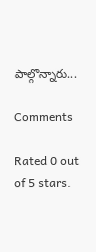పాల్గొన్నారు...

Comments

Rated 0 out of 5 stars.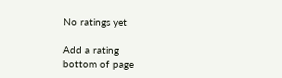No ratings yet

Add a rating
bottom of page